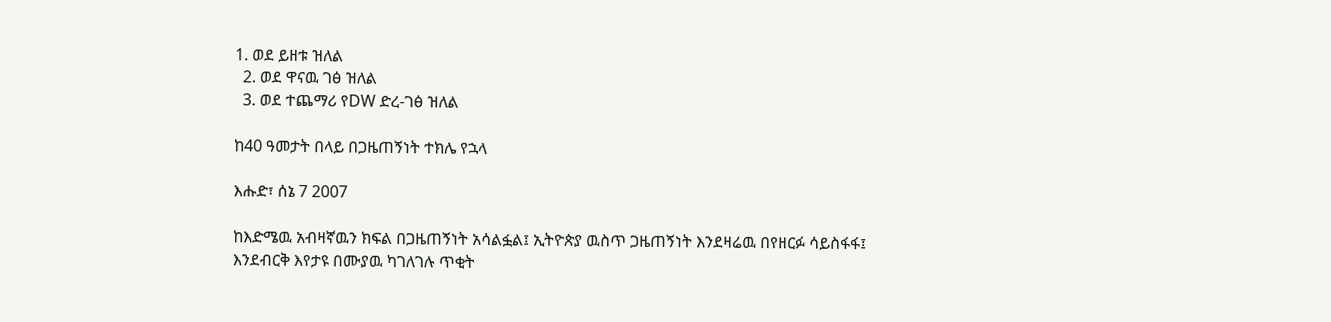1. ወደ ይዘቱ ዝለል
  2. ወደ ዋናዉ ገፅ ዝለል
  3. ወደ ተጨማሪ የDW ድረ-ገፅ ዝለል

ከ40 ዓመታት በላይ በጋዜጠኝነት ተክሌ የኋላ

እሑድ፣ ሰኔ 7 2007

ከእድሜዉ አብዛኛዉን ክፍል በጋዜጠኝነት አሳልፏል፤ ኢትዮጵያ ዉስጥ ጋዜጠኝነት እንደዛሬዉ በየዘርፉ ሳይስፋፋ፤ እንደብርቅ እየታዩ በሙያዉ ካገለገሉ ጥቂት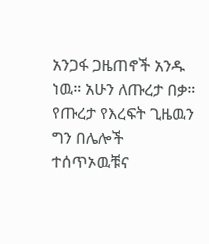አንጋፋ ጋዜጠኖች አንዱ ነዉ። አሁን ለጡረታ በቃ። የጡረታ የእረፍት ጊዜዉን ግን በሌሎች ተሰጥኦዉቹና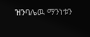ዝንባሌዉ ማንነቱን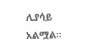ሊያሳይ አልሟል።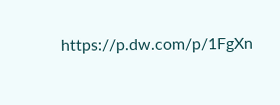https://p.dw.com/p/1FgXn